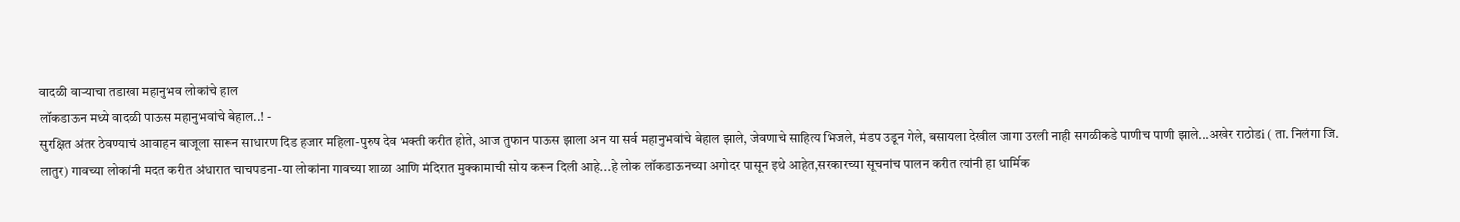वादळी वाऱ्याचा तडाखा महानुभव लोकांचे हाल
लॉकडाऊन मध्ये वादळी पाऊस महानुभवांचे बेहाल..! -
सुरक्षित अंतर ठेवण्याचं आवाहन बाजूला सारून साधारण दिड हजार महिला-पुरुष देव भक्ती करीत होते, आज तुफान पाऊस झाला अन या सर्व महानुभवांचे बेहाल झाले, जेवणाचे साहित्य भिजले, मंडप उडून गेले, बसायला देखील जागा उरली नाही सगळीकडे पाणीच पाणी झाले...अखेर राठोडi ( ता. निलंगा जि. लातुर) गावच्या लोकांनी मदत करीत अंधारात चाचपडना-या लोकांना गावच्या शाळा आणि मंदिरात मुक्कामाची सोय करून दिली आहे...हे लोक लॉकडाऊनच्या अगोदर पासून इथे आहेत,सरकारच्या सूचनांच पालन करीत त्यांनी हा धार्मिक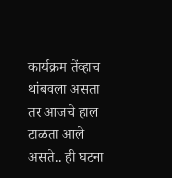कार्यक्रम तेंव्हाच थांबवला असता तर आजचे हाल टाळता आले असते.. ही घटना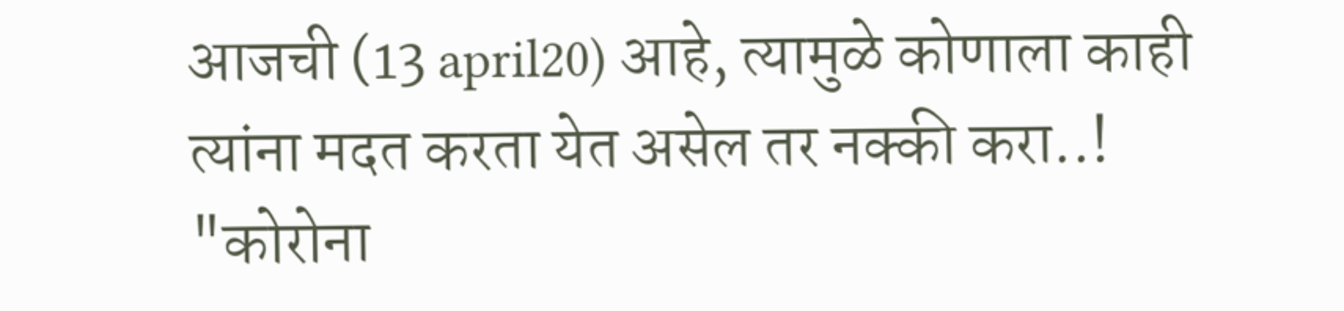आजची (13 april20) आहे, त्यामुळे कोणाला काही त्यांना मदत करता येत असेल तर नक्की करा..! "कोरोना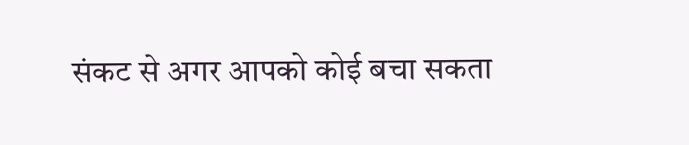संकट से अगर आपको कोई बचा सकता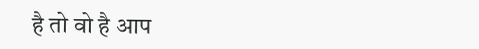है तो वो है आप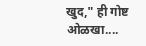खुद," ही गोष्ट ओळखा....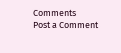Comments
Post a Comment